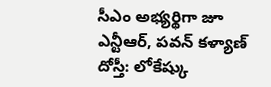సీఎం అభ్యర్థిగా జూ ఎన్టీఆర్, పవన్ కళ్యాణ్ దోస్తీ: లోకేష్కు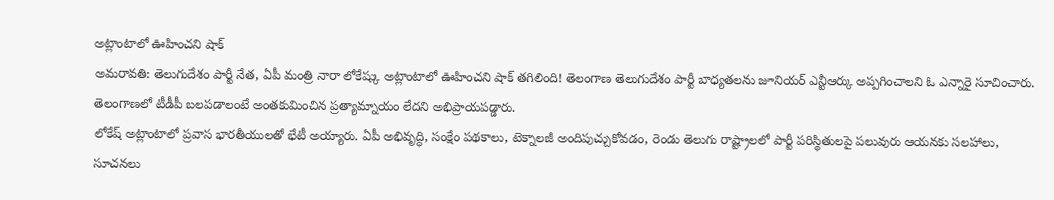అట్లాంటాలో ఊహించని షాక్
అమరావతి: తెలుగుదేశం పార్టీ నేత, ఏపీ మంత్రి నారా లోకేష్కు అట్లాంటాలో ఊహించని షాక్ తగిలింది! తెలంగాణ తెలుగుదేశం పార్టీ బాధ్యతలను జూనియర్ ఎన్టీఆర్కు అప్పగించాలని ఓ ఎన్నారై సూచించారు. తెలంగాణలో టీడీపీ బలపడాలంటే అంతకుమించిన ప్రత్యామ్నాయం లేదని అభిప్రాయపడ్డారు.
లోకేష్ అట్లాంటాలో ప్రవాస భారతీయులతో భేటీ అయ్యారు. ఏపీ అభివృద్ధి, సంక్షేం పథకాలు, టెక్నాలజీ అందిపుచ్చుకోవడం, రెండు తెలుగు రాష్ట్రాలలో పార్టీ పరిస్థితులపై పలువురు ఆయనకు సలహాలు, సూచనలు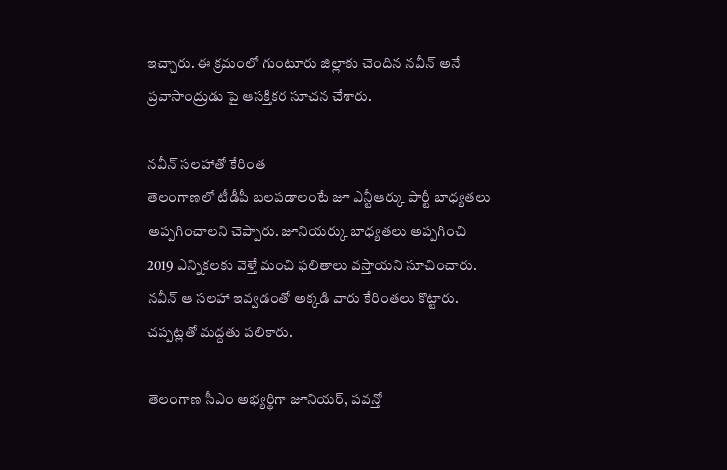ఇచ్చారు. ఈ క్రమంలో గుంటూరు జిల్లాకు చెందిన నవీన్ అనే ప్రవాసాంద్రుడు పై ఆసక్తికర సూచన చేశారు.

నవీన్ సలహాతో కేరింత
తెలంగాణలో టీడీపీ బలపడాలంటే జూ ఎన్టీఆర్కు పార్టీ బాధ్యతలు అప్పగించాలని చెప్పారు. జూనియర్కు బాధ్యతలు అప్పగించి 2019 ఎన్నికలకు వెళ్తే మంచి ఫలితాలు వస్తాయని సూచించారు. నవీన్ ఆ సలహా ఇవ్వడంతో అక్కడి వారు కేరింతలు కొట్టారు. చప్పట్లతో మద్దతు పలికారు.

తెలంగాణ సీఎం అభ్యర్థిగా జూనియర్, పవన్తో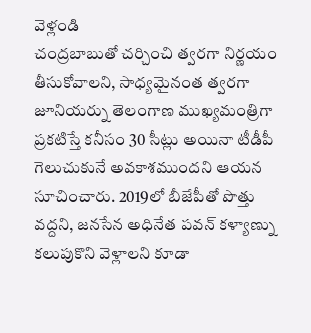వెళ్లండి
చంద్రబాబుతో చర్చించి త్వరగా నిర్ణయం తీసుకోవాలని, సాధ్యమైనంత త్వరగా జూనియర్ను తెలంగాణ ముఖ్యమంత్రిగా ప్రకటిస్తే కనీసం 30 సీట్లు అయినా టీడీపీ గెలుచుకునే అవకాశముందని ఆయన సూచించారు. 2019లో బీజేపీతో పొత్తు వద్దని, జనసేన అధినేత పవన్ కళ్యాణ్ను కలుపుకొని వెళ్లాలని కూడా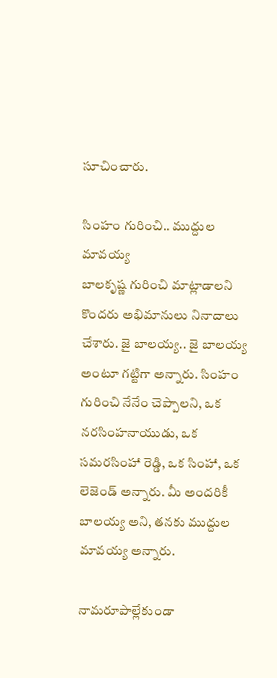సూచించారు.

సింహం గురించి.. ముద్దుల మావయ్య
బాలకృష్ణ గురించి మాట్లాడాలని కొందరు అభిమానులు నినాదాలు చేశారు. జై బాలయ్య.. జై బాలయ్య అంటూ గట్టిగా అన్నారు. సింహం గురించి నేనేం చెప్పాలని, ఒక నరసింహనాయుడు, ఒక సమరసింహా రెడ్డి, ఒక సింహా, ఒక లెజెండ్ అన్నారు. మీ అందరికీ బాలయ్య అని, తనకు ముద్దుల మావయ్య అన్నారు.

నామరూపాల్లేకుండా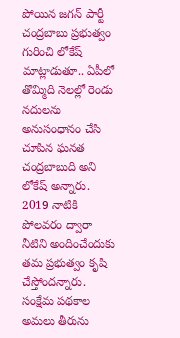పోయిన జగన్ పార్టీ
చంద్రబాబు ప్రభుత్వం గురించి లోకేష్ మాట్లాడుతూ.. ఏపీలో తొమ్మిది నెలల్లో రెండు నదులను అనుసంధానం చేసి చూపిన ఘనత చంద్రబాబుది అని లోకేష్ అన్నారు. 2019 నాటికి పోలవరం ద్వారా నీటిని అందించేందుకు తమ ప్రభుత్వం కృషి చేస్తోందన్నారు. సంక్షేమ పథకాల అమలు తీరును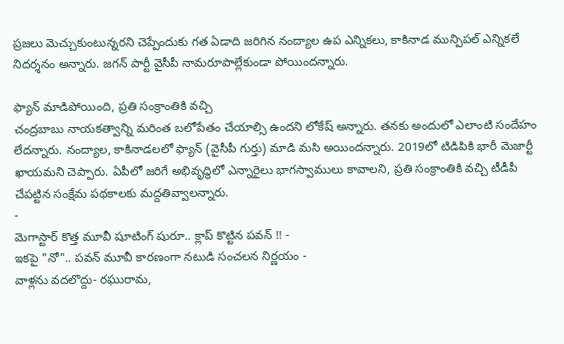ప్రజలు మెచ్చుకుంటున్నరని చెప్పేందుకు గత ఏడాది జరిగిన నంద్యాల ఉప ఎన్నికలు, కాకినాడ మున్పిపల్ ఎన్నికలే నిదర్శనం అన్నారు. జగన్ పార్టీ వైసీపీ నామరూపాల్లేకుండా పోయిందన్నారు.

ఫ్యాన్ మాడిపోయింది, ప్రతి సంక్రాంతికి వచ్చి
చంద్రబాబు నాయకత్వాన్ని మరింత బలోపేతం చేయాల్సి ఉందని లోకేష్ అన్నారు. తనకు అందులో ఎలాంటి సందేహం లేదన్నారు. నంద్యాల, కాకినాడలలో ఫ్యాన్ (వైసీపీ గుర్తు) మాడి మసి అయిందన్నారు. 2019లో టిడిపికి భారీ మెజార్టీ ఖాయమని చెప్పారు. ఏపీలో జరిగే అభివృద్ధిలో ఎన్నారైలు భాగస్వాములు కావాలని, ప్రతి సంక్రాంతికి వచ్చి టీడీపీ చేపట్టిన సంక్షేమ పథకాలకు మద్దతివ్వాలన్నారు.
-
మెగాస్టార్ కొత్త మూవీ షూటింగ్ షురూ.. క్లాప్ కొట్టిన పవన్ !! -
ఇకపై "నో".. పవన్ మూవీ కారణంగా నటుడి సంచలన నిర్ణయం -
వాళ్లను వదలొద్దు- రఘురామ,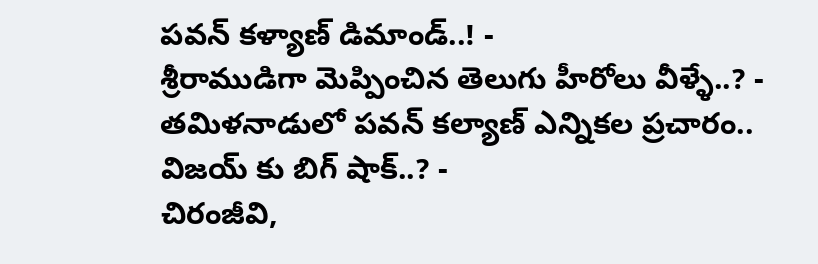పవన్ కళ్యాణ్ డిమాండ్..! -
శ్రీరాముడిగా మెప్పించిన తెలుగు హీరోలు వీళ్ళే..? -
తమిళనాడులో పవన్ కల్యాణ్ ఎన్నికల ప్రచారం.. విజయ్ కు బిగ్ షాక్..? -
చిరంజీవి,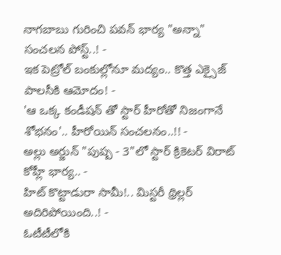నాగబాబు గురించి పవన్ భార్య "అన్నా" సంచలన పోస్ట్..! -
ఇక పెట్రోల్ బంకుల్లోనూ మద్యం.. కొత్త ఎక్సైజ్ పాలసీకి ఆమోదం! -
'ఆ ఒక్క కండీషన్ తో స్టార్ హీరోతో నిజంగానే శోభనం'.. హీరోయిన్ సంచలనం..!! -
అల్లు అర్జున్ "పుష్ప - 3"లో స్టార్ క్రికెటర్ విరాట్ కోహ్లీ భార్య.. -
హిట్ కొట్టాడురా సామీ!.. మిస్టరీ థ్రిల్లర్ అదిరిపోయింది..! -
ఓటీటీలోకి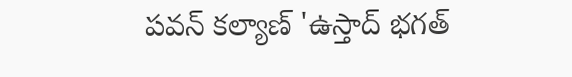పవన్ కల్యాణ్ 'ఉస్తాద్ భగత్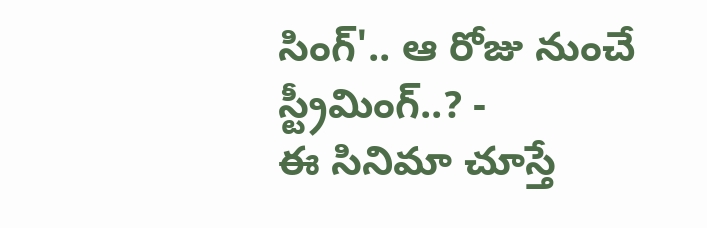సింగ్'.. ఆ రోజు నుంచే స్ట్రీమింగ్..? -
ఈ సినిమా చూస్తే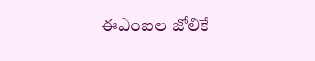ఈఎంఐల జోలికే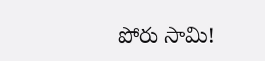పోరు సామి!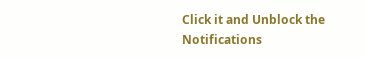Click it and Unblock the Notifications